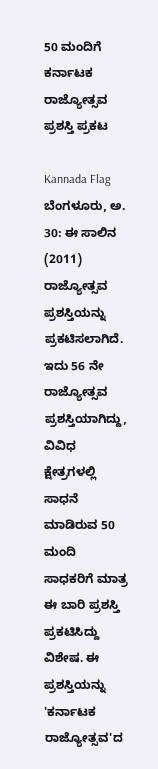50 ಮಂದಿಗೆ ಕರ್ನಾಟಕ ರಾಜ್ಯೋತ್ಸವ ಪ್ರಶಸ್ತಿ ಪ್ರಕಟ

Kannada Flag
ಬೆಂಗಳೂರು, ಅ. 30: ಈ ಸಾಲಿನ (2011) ರಾಜ್ಯೋತ್ಸವ ಪ್ರಶಸ್ತಿಯನ್ನು ಪ್ರಕಟಿಸಲಾಗಿದೆ. ಇದು 56 ನೇ ರಾಜ್ಯೋತ್ಸವ ಪ್ರಶಸ್ತಿಯಾಗಿದ್ದು, ವಿವಿಧ ಕ್ಷೇತ್ರಗಳಲ್ಲಿ ಸಾಧನೆ ಮಾಡಿರುವ 50 ಮಂದಿ ಸಾಧಕರಿಗೆ ಮಾತ್ರ ಈ ಬಾರಿ ಪ್ರಶಸ್ತಿ ಪ್ರಕಟಿಸಿದ್ದು ವಿಶೇಷ. ಈ ಪ್ರಶಸ್ತಿಯನ್ನು 'ಕರ್ನಾಟಕ ರಾಜ್ಯೋತ್ಸವ'ದ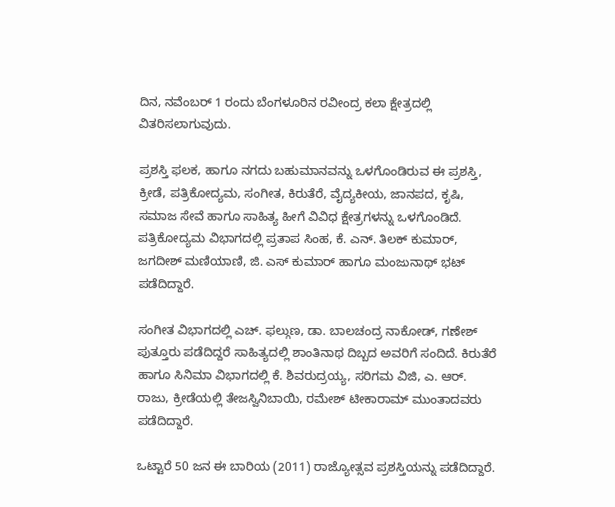ದಿನ, ನವೆಂಬರ್ 1 ರಂದು ಬೆಂಗಳೂರಿನ ರವೀಂದ್ರ ಕಲಾ ಕ್ಷೇತ್ರದಲ್ಲಿ ವಿತರಿಸಲಾಗುವುದು.

ಪ್ರಶಸ್ತಿ ಫಲಕ, ಹಾಗೂ ನಗದು ಬಹುಮಾನವನ್ನು ಒಳಗೊಂಡಿರುವ ಈ ಪ್ರಶಸ್ತಿ, ಕ್ರೀಡೆ, ಪತ್ರಿಕೋದ್ಯಮ, ಸಂಗೀತ, ಕಿರುತೆರೆ, ವೈದ್ಯಕೀಯ, ಜಾನಪದ, ಕೃಷಿ, ಸಮಾಜ ಸೇವೆ ಹಾಗೂ ಸಾಹಿತ್ಯ ಹೀಗೆ ವಿವಿಧ ಕ್ಷೇತ್ರಗಳನ್ನು ಒಳಗೊಂಡಿದೆ. ಪತ್ರಿಕೋದ್ಯಮ ವಿಭಾಗದಲ್ಲಿ ಪ್ರತಾಪ ಸಿಂಹ, ಕೆ. ಎನ್. ತಿಲಕ್ ಕುಮಾರ್, ಜಗದೀಶ್ ಮಣಿಯಾಣಿ, ಜಿ. ಎಸ್ ಕುಮಾರ್ ಹಾಗೂ ಮಂಜುನಾಥ್ ಭಟ್ ಪಡೆದಿದ್ದಾರೆ.

ಸಂಗೀತ ವಿಭಾಗದಲ್ಲಿ ಎಚ್. ಫಲ್ಗುಣ, ಡಾ. ಬಾಲಚಂದ್ರ ನಾಕೋಡ್, ಗಣೇಶ್ ಪುತ್ತೂರು ಪಡೆದಿದ್ದರೆ ಸಾಹಿತ್ಯದಲ್ಲಿ ಶಾಂತಿನಾಥ ದಿಬ್ಬದ ಅವರಿಗೆ ಸಂದಿದೆ. ಕಿರುತೆರೆ ಹಾಗೂ ಸಿನಿಮಾ ವಿಭಾಗದಲ್ಲಿ ಕೆ. ಶಿವರುದ್ರಯ್ಯ, ಸರಿಗಮ ವಿಜಿ, ಎ. ಆರ್. ರಾಜು, ಕ್ರೀಡೆಯಲ್ಲಿ ತೇಜಸ್ವಿನಿಬಾಯಿ, ರಮೇಶ್ ಟೀಕಾರಾಮ್ ಮುಂತಾದವರು ಪಡೆದಿದ್ದಾರೆ.

ಒಟ್ಟಾರೆ 50 ಜನ ಈ ಬಾರಿಯ (2011) ರಾಜ್ಯೋತ್ಸವ ಪ್ರಶಸ್ತಿಯನ್ನು ಪಡೆದಿದ್ದಾರೆ.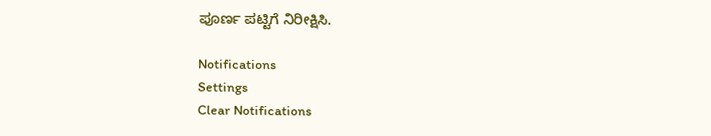ಪೂರ್ಣ ಪಟ್ಟಿಗೆ ನಿರೀಕ್ಷಿಸಿ.

Notifications
Settings
Clear Notifications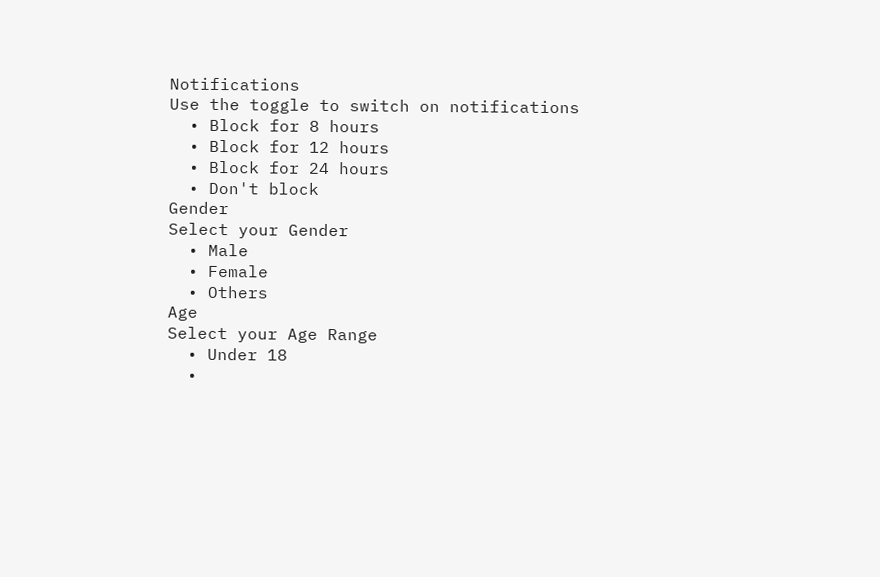Notifications
Use the toggle to switch on notifications
  • Block for 8 hours
  • Block for 12 hours
  • Block for 24 hours
  • Don't block
Gender
Select your Gender
  • Male
  • Female
  • Others
Age
Select your Age Range
  • Under 18
  •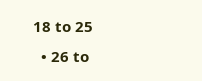18 to 25
  • 26 to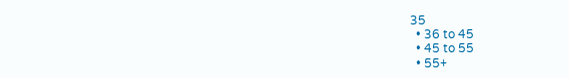35
  • 36 to 45
  • 45 to 55
  • 55+